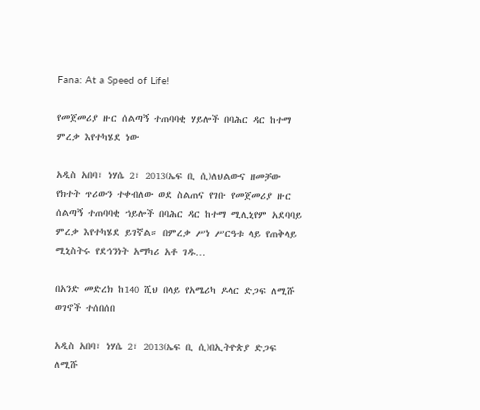Fana: At a Speed of Life!

የመጀመሪያ ዙር ሰልጣኝ ተጠባባቂ ሃይሎች በባሕር ዳር ከተማ ምረቃ እየተካሄደ ነው

አዲስ አበባ፣ ነሃሴ 2፣ 2013(ኤፍ ቢ ሲ)ለህልውና ዘመቻው የክተት ጥሪውን ተቀብለው ወደ ስልጠና የገቡ የመጀመሪያ ዙር ሰልጣኝ ተጠባባቂ ኀይሎች በባሕር ዳር ከተማ ሚሊኒየም አደባባይ ምረቃ እየተካሄደ ይገኛል። በምረቃ ሥነ ሥርዓቱ ላይ የጠቅላይ ሚኒስትሩ የደኅንነት አማካሪ አቶ ገዱ…

በአንድ መድረክ ከ140 ሺህ በላይ የአሜሪካ ዶላር ድጋፍ ለሚሹ ወገኖች ተሰበሰበ

አዲስ አበባ፣ ነሃሴ 2፣ 2013(ኤፍ ቢ ሲ)በኢትዮጵያ ድጋፍ ለሚሹ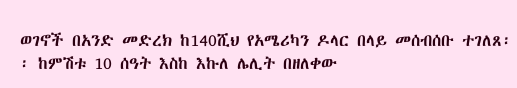ወገኖች በአንድ መድረክ ከ140ሺህ የአሜሪካን ዶላር በላይ መሰብሰቡ ተገለጸ፡፡ ከምሽቱ 10 ሰዓት እስከ እኩለ ሌሊት በዘለቀው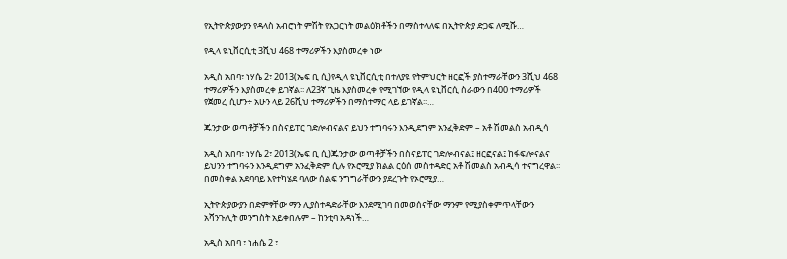የኢትዮጵያውያን የዳላስ አብሮነት ምሽት የአጋርነት መልዕክቶችን በማስተላለፍ በኢትዮጵያ ድጋፍ ለሚሹ…

የዲላ ዩኒቨርሲቲ 3ሺህ 468 ተማሪዎችን እያስመረቀ ነው

አዲስ አበባ፣ ነሃሴ 2፣ 2013(ኤፍ ቢ ሲ)የዲላ ዩኒቨርሲቲ በተለያዩ የትምህርት ዘርፎች ያስተማራቸውን 3ሺህ 468 ተማሪዎችን እያስመረቀ ይገኛል፡፡ ለ23ኛ ጊዜ እያስመረቀ የሚገኘው የዲላ ዩኒቨርሲ ስራውን በ400 ተማሪዎች የጀመረ ሲሆን÷ አሁን ላይ 26ሺህ ተማሪዎችን በማስተማር ላይ ይገኛል፡፡…

ጁንታው ወጣቶቻችን በስናይፐር ገድሎብናልና ይህን ተግባሩን እንዲደግም አንፈቅድም – አቶ ሽመልስ አብዲሳ

አዲስ አበባ፣ ነሃሴ 2፣ 2013(ኤፍ ቢ ሲ)ጁንታው ወጣቶቻችን በስናይፐር ገድሎብናል፤ ዘርፎናል፤ ከፋፍሎናልና ይህንን ተግባሩን እንዲደግም አንፈቅድም ሲሉ የኦሮሚያ ክልል ርዕሰ መስተዳድር አቶ ሽመልስ አብዲሳ ተናግረዋል፡፡ በመስቀል አደባባይ እየተካሄደ ባለው ሰልፍ ንግግራቸውን ያደረጉት የኦሮሚያ…

ኢትዮጵያውያን በድምፃቸው ማን ሊያስተዳድራቸው እንደሚገባ በመወሰናቸው ማንም የሚያስቀምጥላቸውን አሻንጉሊት መንግስት አይቀበሉም – ከንቲባ አዳነች…

አዲስ አበባ ፣ ነሐሴ 2 ፣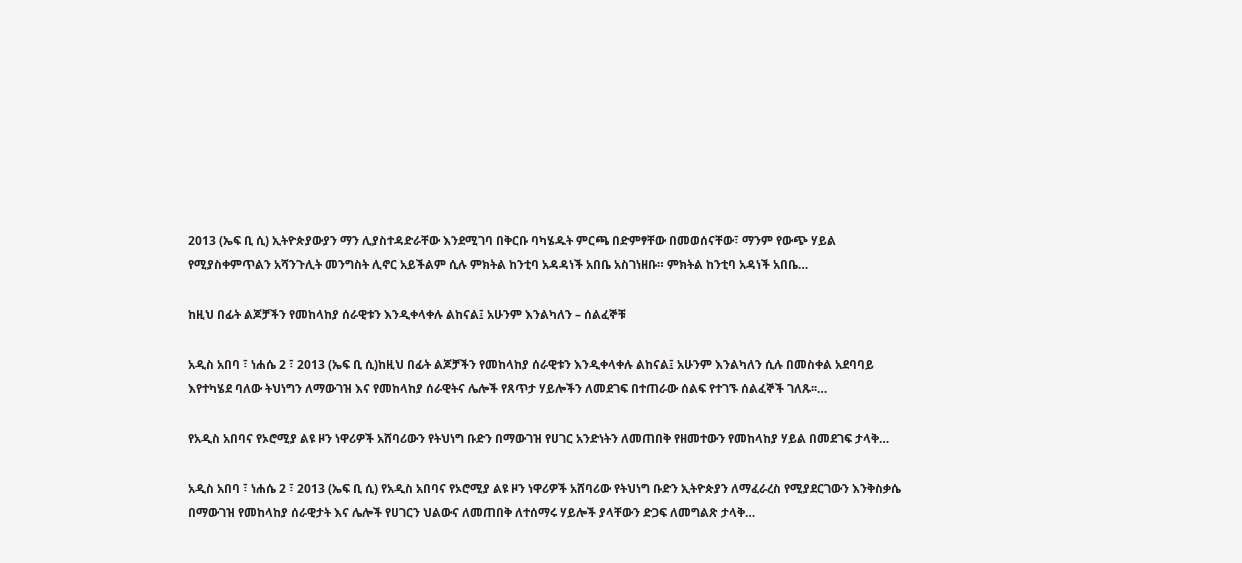2013 (ኤፍ ቢ ሲ) ኢትዮጵያውያን ማን ሊያስተዳድራቸው እንደሚገባ በቅርቡ ባካሄዱት ምርጫ በድምፃቸው በመወሰናቸው፣ ማንም የውጭ ሃይል የሚያስቀምጥልን አሻንጉሊት መንግስት ሊኖር አይችልም ሲሉ ምክትል ከንቲባ አዳዳነች አበቤ አስገነዘቡ። ምክትል ከንቲባ አዳነች አበቤ…

ከዚህ በፊት ልጆቻችን የመከላከያ ሰራዊቱን እንዲቀላቀሉ ልከናል፤ አሁንም እንልካለን – ሰልፈኞቹ

አዲስ አበባ ፣ ነሐሴ 2 ፣ 2013 (ኤፍ ቢ ሲ)ከዚህ በፊት ልጆቻችን የመከላከያ ሰራዊቱን እንዲቀላቀሉ ልከናል፤ አሁንም እንልካለን ሲሉ በመስቀል አደባባይ እየተካሄደ ባለው ትህነግን ለማውገዝ እና የመከላከያ ሰራዊትና ሌሎች የጸጥታ ሃይሎችን ለመደገፍ በተጠራው ሰልፍ የተገኙ ሰልፈኞች ገለጹ፡፡…

የአዲስ አበባና የኦሮሚያ ልዩ ዞን ነዋሪዎች አሸባሪውን የትህነግ ቡድን በማውገዝ የሀገር አንድነትን ለመጠበቅ የዘመተውን የመከላከያ ሃይል በመደገፍ ታላቅ…

አዲስ አበባ ፣ ነሐሴ 2 ፣ 2013 (ኤፍ ቢ ሲ) የአዲስ አበባና የኦሮሚያ ልዩ ዞን ነዋሪዎች አሸባሪው የትህነግ ቡድን ኢትዮጵያን ለማፈራረስ የሚያደርገውን እንቅስቃሴ በማውገዝ የመከላከያ ሰራዊታት እና ሌሎች የሀገርን ህልውና ለመጠበቅ ለተሰማሩ ሃይሎች ያላቸውን ድጋፍ ለመግልጽ ታላቅ…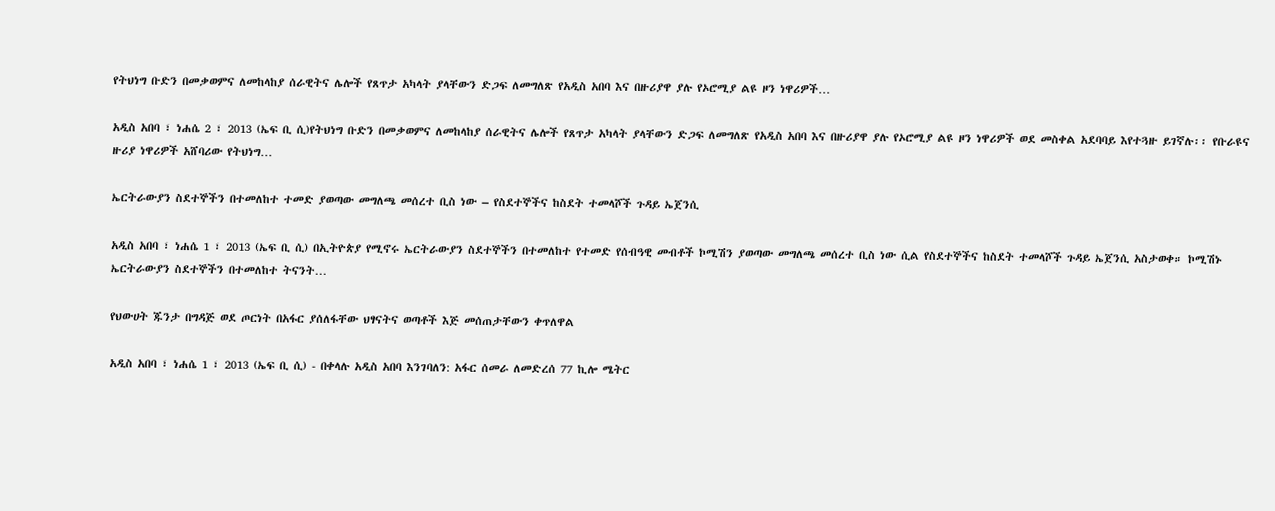የትህነግ ቡድን በመቃወምና ለመከላከያ ሰራዊትና ሌሎች የጸጥታ አካላት ያላቸውን ድጋፍ ለመግለጽ የአዲስ አበባ እና በዙሪያዋ ያሉ የኦሮሚያ ልዩ ዞን ነዋሪዎች…

አዲስ አበባ ፣ ነሐሴ 2 ፣ 2013 (ኤፍ ቢ ሲ)የትህነግ ቡድን በመቃወምና ለመከላከያ ሰራዊትና ሌሎች የጸጥታ አካላት ያላቸውን ድጋፍ ለመግለጽ የአዲስ አበባ እና በዙሪያዋ ያሉ የኦሮሚያ ልዩ ዞን ነዋሪዎች ወደ መስቀል አደባባይ እየተጓዙ ይገኛሉ፡፡ የቡራዩና ዙሪያ ነዋሪዎች አሸባሪው የትህነግ…

ኤርትራውያን ስደተኞችን በተመለከተ ተመድ ያወጣው መግለጫ መሰረተ ቢስ ነው – የስደተኞችና ከስደት ተመላሾች ጉዳይ ኤጀንሲ

አዲስ አበባ ፣ ነሐሴ 1 ፣ 2013 (ኤፍ ቢ ሲ) በኢትዮጵያ የሚኖሩ ኤርትራውያን ስደተኞችን በተመለከተ የተመድ የሰብዓዊ መብቶች ኮሚሽን ያወጣው መግለጫ መሰረተ ቢስ ነው ሲል የስደተኞችና ከስደት ተመላሾች ጉዳይ ኤጀንሲ አስታወቀ። ኮሚሽኑ ኤርትራውያን ስደተኞችን በተመለከተ ትናንት…

የህውሀት ጁንታ በግዳጅ ወደ ጦርነት በአፋር ያሰለፋቸው ህፃናትና ወጣቶች እጅ መሰጠታቸውን ቀጥለዋል

አዲስ አበባ ፣ ነሐሴ 1 ፣ 2013 (ኤፍ ቢ ሲ) - በቀላሉ አዲስ አበባ እንገባለን: አፋር ሰመራ ለመድረሰ 77 ኪሎ ሜትር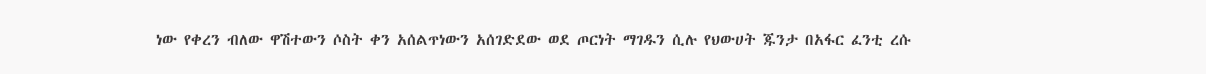ነው የቀረን ብለው ዋሽተውን ሶስት ቀን አሰልጥነውን አሰገድደው ወደ ጦርነት ማገዱን ሲሉ የህውሀት ጁንታ በአፋር ፈንቲ ረሱ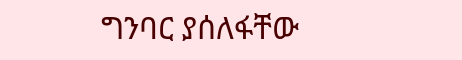ግንባር ያሰለፋቸው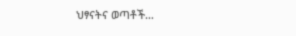ህፃናትና ወጣቶች…